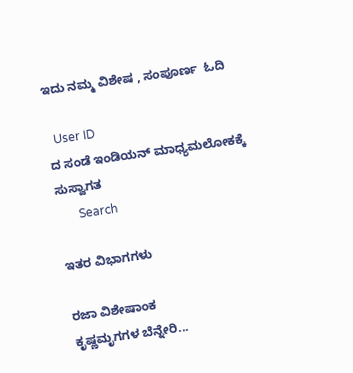ಇದು ನಮ್ಮ ವಿಶೇಷ , ಸಂಪೂರ್ಣ  ಓದಿ

  User ID
ದ ಸಂಡೆ ಇಂಡಿಯನ್ ಮಾಧ್ಯಮಲೋಕಕ್ಕೆ ಸುಸ್ವಾಗತ
       Search

ಇತರ ವಿಭಾಗಗಳು

ರಜಾ ವಿಶೇಷಾಂಕ
ಕೃಷ್ಣಮೃಗಗಳ ಬೆನ್ನೇರಿ...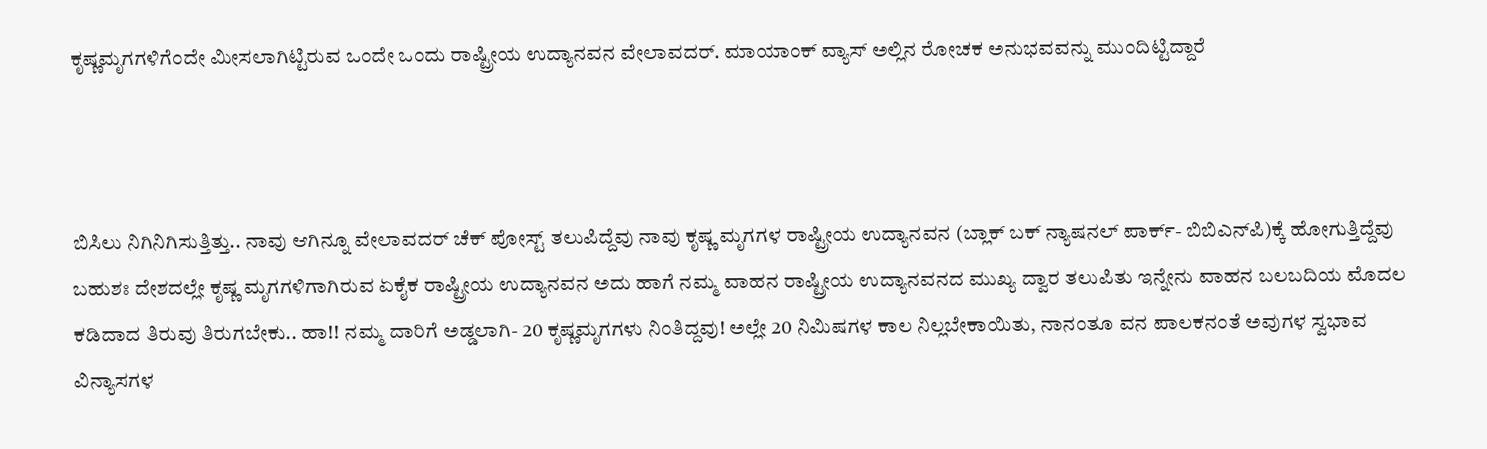ಕೃಷ್ಣಮೃಗಗಳಿಗೆಂದೇ ಮೀಸಲಾಗಿಟ್ಟಿರುವ ಒಂದೇ ಒಂದು ರಾಷ್ಟ್ರೀಯ ಉದ್ಯಾನವನ ವೇಲಾವದರ್. ಮಾಯಾಂಕ್ ವ್ಯಾಸ್ ಅಲ್ಲಿನ ರೋಚಕ ಅನುಭವವನ್ನು ಮುಂದಿಟ್ಟಿದ್ದಾರೆ



ಬಿಸಿಲು ನಿಗಿನಿಗಿಸುತ್ತಿತ್ತು.. ನಾವು ಆಗಿನ್ನೂ ವೇಲಾವದರ್ ಚೆಕ್ ಪೋಸ್ಟ್ ತಲುಪಿದ್ದೆವು ನಾವು ಕೃಷ್ಣ ಮೃಗಗಳ ರಾಷ್ಟ್ರೀಯ ಉದ್ಯಾನವನ (ಬ್ಲಾಕ್ ಬಕ್ ನ್ಯಾಷನಲ್ ಪಾರ್ಕ್- ಬಿಬಿಎನ್‌ಪಿ)ಕ್ಕೆ ಹೋಗುತ್ತಿದ್ದೆವು ಬಹುಶಃ ದೇಶದಲ್ಲೇ ಕೃಷ್ಣ ಮೃಗಗಳಿಗಾಗಿರುವ ಏಕೈಕ ರಾಷ್ಟ್ರೀಯ ಉದ್ಯಾನವನ ಅದು ಹಾಗೆ ನಮ್ಮ ವಾಹನ ರಾಷ್ಟ್ರೀಯ ಉದ್ಯಾನವನದ ಮುಖ್ಯ ದ್ವಾರ ತಲುಪಿತು ಇನ್ನೇನು ವಾಹನ ಬಲಬದಿಯ ಮೊದಲ ಕಡಿದಾದ ತಿರುವು ತಿರುಗಬೇಕು.. ಹಾ!! ನಮ್ಮ ದಾರಿಗೆ ಅಡ್ಡಲಾಗಿ- 20 ಕೃಷ್ಣಮೃಗಗಳು ನಿಂತಿದ್ದವು! ಅಲ್ಲೇ 20 ನಿಮಿಷಗಳ ಕಾಲ ನಿಲ್ಲಬೇಕಾಯಿತು, ನಾನಂತೂ ವನ ಪಾಲಕನಂತೆ ಅವುಗಳ ಸ್ವಭಾವ ವಿನ್ಯಾಸಗಳ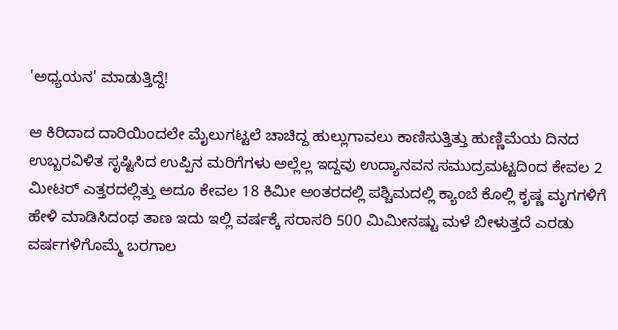'ಅಧ್ಯಯನ' ಮಾಡುತ್ತಿದ್ದೆ!

ಆ ಕಿರಿದಾದ ದಾರಿಯಿಂದಲೇ ಮೈಲುಗಟ್ಟಲೆ ಚಾಚಿದ್ದ ಹುಲ್ಲುಗಾವಲು ಕಾಣಿಸುತ್ತಿತ್ತು ಹುಣ್ಣಿಮೆಯ ದಿನದ ಉಬ್ಬರವಿಳಿತ ಸೃಷ್ಟಿಸಿದ ಉಪ್ಪಿನ ಮರಿಗೆಗಳು ಅಲ್ಲೆಲ್ಲ ಇದ್ದವು ಉದ್ಯಾನವನ ಸಮುದ್ರಮಟ್ಟದಿಂದ ಕೇವಲ 2 ಮೀಟರ್ ಎತ್ತರದಲ್ಲಿತ್ತು ಅದೂ ಕೇವಲ 18 ಕಿಮೀ ಅಂತರದಲ್ಲಿ ಪಶ್ಚಿಮದಲ್ಲಿ ಕ್ಯಾಂಬೆ ಕೊಲ್ಲಿ ಕೃಷ್ಣ ಮೃಗಗಳಿಗೆ ಹೇಳಿ ಮಾಡಿಸಿದಂಥ ತಾಣ ಇದು ಇಲ್ಲಿ ವರ್ಷಕ್ಕೆ ಸರಾಸರಿ 500 ಮಿಮೀನಷ್ಟು ಮಳೆ ಬೀಳುತ್ತದೆ ಎರಡು ವರ್ಷಗಳಿಗೊಮ್ಮೆ ಬರಗಾಲ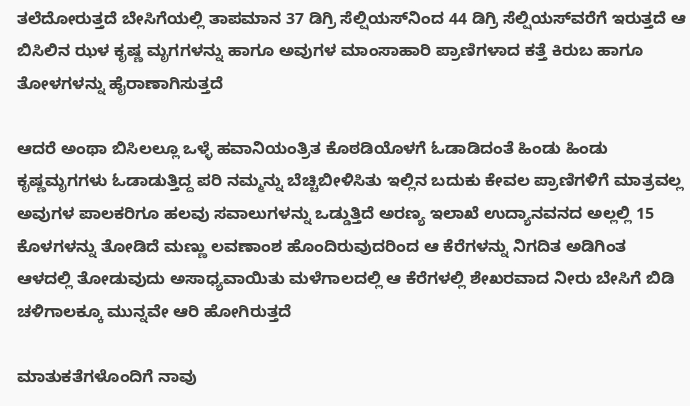ತಲೆದೋರುತ್ತದೆ ಬೇಸಿಗೆಯಲ್ಲಿ ತಾಪಮಾನ 37 ಡಿಗ್ರಿ ಸೆಲ್ಷಿಯಸ್‌ನಿಂದ 44 ಡಿಗ್ರಿ ಸೆಲ್ಷಿಯಸ್‌ವರೆಗೆ ಇರುತ್ತದೆ ಆ ಬಿಸಿಲಿನ ಝಳ ಕೃಷ್ಣ ಮೃಗಗಳನ್ನು ಹಾಗೂ ಅವುಗಳ ಮಾಂಸಾಹಾರಿ ಪ್ರಾಣಿಗಳಾದ ಕತ್ತೆ ಕಿರುಬ ಹಾಗೂ ತೋಳಗಳನ್ನು ಹೈರಾಣಾಗಿಸುತ್ತದೆ

ಆದರೆ ಅಂಥಾ ಬಿಸಿಲಲ್ಲೂ ಒಳ್ಳೆ ಹವಾನಿಯಂತ್ರಿತ ಕೊಠಡಿಯೊಳಗೆ ಓಡಾಡಿದಂತೆ ಹಿಂಡು ಹಿಂಡು ಕೃಷ್ಣಮೃಗಗಳು ಓಡಾಡುತ್ತಿದ್ದ ಪರಿ ನಮ್ಮನ್ನು ಬೆಚ್ಚಿಬೀಳಿಸಿತು ಇಲ್ಲಿನ ಬದುಕು ಕೇವಲ ಪ್ರಾಣಿಗಳಿಗೆ ಮಾತ್ರವಲ್ಲ ಅವುಗಳ ಪಾಲಕರಿಗೂ ಹಲವು ಸವಾಲುಗಳನ್ನು ಒಡ್ಡುತ್ತಿದೆ ಅರಣ್ಯ ಇಲಾಖೆ ಉದ್ಯಾನವನದ ಅಲ್ಲಲ್ಲಿ 15 ಕೊಳಗಳನ್ನು ತೋಡಿದೆ ಮಣ್ಣು ಲವಣಾಂಶ ಹೊಂದಿರುವುದರಿಂದ ಆ ಕೆರೆಗಳನ್ನು ನಿಗದಿತ ಅಡಿಗಿಂತ ಆಳದಲ್ಲಿ ತೋಡುವುದು ಅಸಾಧ್ಯವಾಯಿತು ಮಳೆಗಾಲದಲ್ಲಿ ಆ ಕೆರೆಗಳಲ್ಲಿ ಶೇಖರವಾದ ನೀರು ಬೇಸಿಗೆ ಬಿಡಿ ಚಳಿಗಾಲಕ್ಕೂ ಮುನ್ನವೇ ಆರಿ ಹೋಗಿರುತ್ತದೆ

ಮಾತುಕತೆಗಳೊಂದಿಗೆ ನಾವು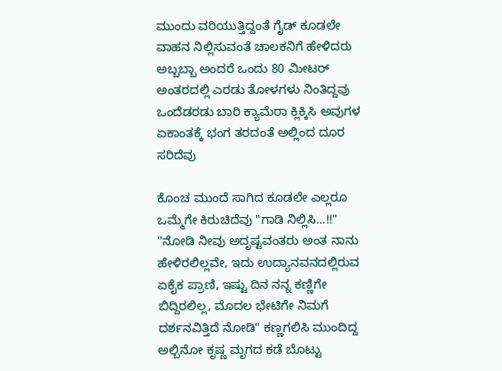ಮುಂದು ವರಿಯುತ್ತಿದ್ದಂತೆ ಗೈಡ್ ಕೂಡಲೇ ವಾಹನ ನಿಲ್ಲಿಸುವಂತೆ ಚಾಲಕನಿಗೆ ಹೇಳಿದರು ಅಬ್ಬಬ್ಬಾ ಅಂದರೆ ಒಂದು 80 ಮೀಟರ್ ಅಂತರದಲ್ಲಿ ಎರಡು ತೋಳಗಳು ನಿಂತಿದ್ದವು ಒಂದೆಡರಡು ಬಾರಿ ಕ್ಯಾಮೆರಾ ಕ್ಲಿಕ್ಕಿಸಿ ಅವುಗಳ ಏಕಾಂತಕ್ಕೆ ಭಂಗ ತರದಂತೆ ಅಲ್ಲಿಂದ ದೂರ ಸರಿದೆವು

ಕೊಂಚ ಮುಂದೆ ಸಾಗಿದ ಕೂಡಲೇ ಎಲ್ಲರೂ ಒಮ್ಮೆಗೇ ಕಿರುಚಿದೆವು "ಗಾಡಿ ನಿಲ್ಲಿಸಿ...!!" "ನೋಡಿ ನೀವು ಅದೃಷ್ಟವಂತರು ಅಂತ ನಾನು ಹೇಳಿರಲಿಲ್ಲವೇ, ಇದು ಉದ್ಯಾನವನದಲ್ಲಿರುವ ಏಕೈಕ ಪ್ರಾಣಿ, ಇಷ್ಟು ದಿನ ನನ್ನ ಕಣ್ಣಿಗೇ ಬಿದ್ದಿರಲಿಲ್ಲ, ಮೊದಲ ಭೇಟಿಗೇ ನಿಮಗೆ ದರ್ಶನವಿತ್ತಿದೆ ನೋಡಿ" ಕಣ್ಣಗಲಿಸಿ ಮುಂದಿದ್ದ ಅಲ್ಬಿನೋ ಕೃಷ್ಣ ಮೃಗದ ಕಡೆ ಬೊಟ್ಟು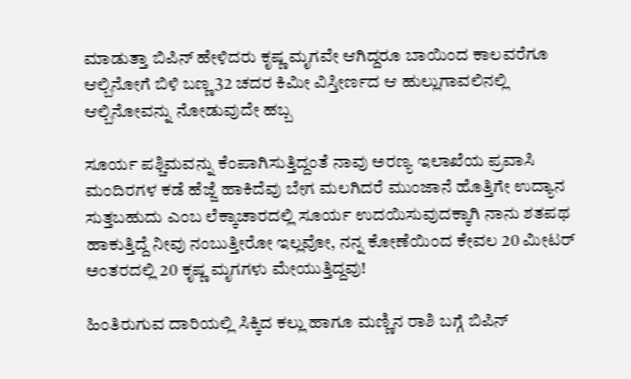ಮಾಡುತ್ತಾ ಬಿಪಿನ್ ಹೇಳಿದರು ಕೃಷ್ಣ ಮೃಗವೇ ಆಗಿದ್ದರೂ ಬಾಯಿಂದ ಕಾಲವರೆಗೂ ಆಲ್ಬಿನೋಗೆ ಬಿಳಿ ಬಣ್ಣ 32 ಚದರ ಕಿಮೀ ವಿಸ್ತೀರ್ಣದ ಆ ಹುಲ್ಲುಗಾವಲಿನಲ್ಲಿ ಆಲ್ಬಿನೋವನ್ನು ನೋಡುವುದೇ ಹಬ್ಬ

ಸೂರ್ಯ ಪಶ್ಚಿಮವನ್ನು ಕೆಂಪಾಗಿಸುತ್ತಿದ್ದಂತೆ ನಾವು ಅರಣ್ಯ ಇಲಾಖೆಯ ಪ್ರವಾಸಿ ಮಂದಿರಗಳ ಕಡೆ ಹೆಜ್ಜೆ ಹಾಕಿದೆವು ಬೇಗ ಮಲಗಿದರೆ ಮುಂಜಾನೆ ಹೊತ್ತಿಗೇ ಉದ್ಯಾನ ಸುತ್ತಬಹುದು ಎಂಬ ಲೆಕ್ಕಾಚಾರದಲ್ಲಿ ಸೂರ್ಯ ಉದಯಿಸುವುದಕ್ಕಾಗಿ ನಾನು ಶತಪಥ ಹಾಕುತ್ತಿದ್ದೆ ನೀವು ನಂಬುತ್ತೀರೋ ಇಲ್ಲವೋ, ನನ್ನ ಕೋಣೆಯಿಂದ ಕೇವಲ 20 ಮೀಟರ್ ಅಂತರದಲ್ಲಿ 20 ಕೃಷ್ಣ ಮೃಗಗಳು ಮೇಯುತ್ತಿದ್ದವು!

ಹಿಂತಿರುಗುವ ದಾರಿಯಲ್ಲಿ ಸಿಕ್ಕಿದ ಕಲ್ಲು ಹಾಗೂ ಮಣ್ಣಿನ ರಾಶಿ ಬಗ್ಗೆ ಬಿಪಿನ್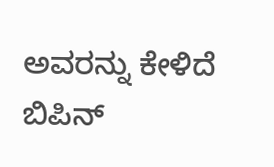ಅವರನ್ನು ಕೇಳಿದೆ ಬಿಪಿನ್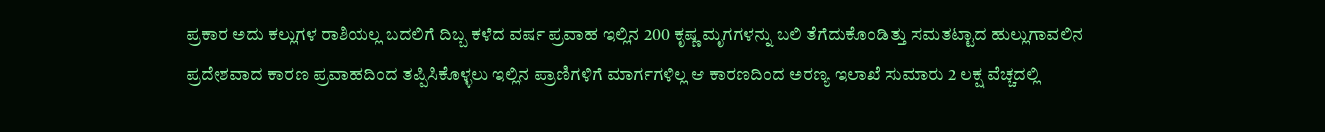ಪ್ರಕಾರ ಅದು ಕಲ್ಲುಗಳ ರಾಶಿಯಲ್ಲ ಬದಲಿಗೆ ದಿಬ್ಬ ಕಳೆದ ವರ್ಷ ಪ್ರವಾಹ ಇಲ್ಲಿನ 200 ಕೃಷ್ಣ ಮೃಗಗಳನ್ನು ಬಲಿ ತೆಗೆದುಕೊಂಡಿತ್ತು ಸಮತಟ್ಟಾದ ಹುಲ್ಲುಗಾವಲಿನ ಪ್ರದೇಶವಾದ ಕಾರಣ ಪ್ರವಾಹದಿಂದ ತಪ್ಪಿಸಿಕೊಳ್ಳಲು ಇಲ್ಲಿನ ಪ್ರಾಣಿಗಳಿಗೆ ಮಾರ್ಗಗಳಿಲ್ಲ ಆ ಕಾರಣದಿಂದ ಅರಣ್ಯ ಇಲಾಖೆ ಸುಮಾರು 2 ಲಕ್ಷ ವೆಚ್ಚದಲ್ಲಿ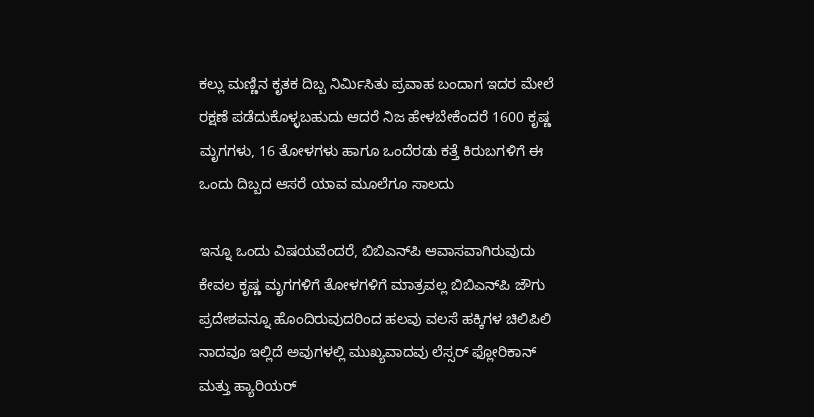ಕಲ್ಲು ಮಣ್ಣಿನ ಕೃತಕ ದಿಬ್ಬ ನಿರ್ಮಿಸಿತು ಪ್ರವಾಹ ಬಂದಾಗ ಇದರ ಮೇಲೆ ರಕ್ಷಣೆ ಪಡೆದುಕೊಳ್ಳಬಹುದು ಆದರೆ ನಿಜ ಹೇಳಬೇಕೆಂದರೆ 1600 ಕೃಷ್ಣ ಮೃಗಗಳು, 16 ತೋಳಗಳು ಹಾಗೂ ಒಂದೆರಡು ಕತ್ತೆ ಕಿರುಬಗಳಿಗೆ ಈ ಒಂದು ದಿಬ್ಬದ ಆಸರೆ ಯಾವ ಮೂಲೆಗೂ ಸಾಲದು

ಇನ್ನೂ ಒಂದು ವಿಷಯವೆಂದರೆ, ಬಿಬಿಎನ್‌ಪಿ ಆವಾಸವಾಗಿರುವುದು ಕೇವಲ ಕೃಷ್ಣ ಮೃಗಗಳಿಗೆ ತೋಳಗಳಿಗೆ ಮಾತ್ರವಲ್ಲ ಬಿಬಿಎನ್‌ಪಿ ಜೌಗು ಪ್ರದೇಶವನ್ನೂ ಹೊಂದಿರುವುದರಿಂದ ಹಲವು ವಲಸೆ ಹಕ್ಕಿಗಳ ಚಿಲಿಪಿಲಿ ನಾದವೂ ಇಲ್ಲಿದೆ ಅವುಗಳಲ್ಲಿ ಮುಖ್ಯವಾದವು ಲೆಸ್ಸರ್ ಫ್ಲೋರಿಕಾನ್ ಮತ್ತು ಹ್ಯಾರಿಯರ್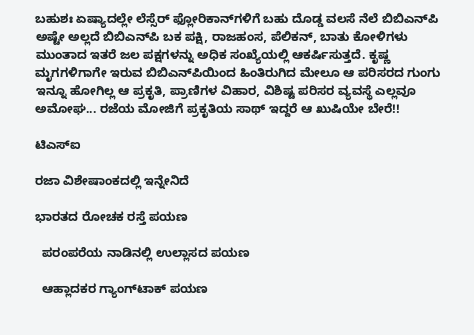ಬಹುಶಃ ಏಷ್ಯಾದಲ್ಲೇ ಲೆಸ್ಸೆರ್ ಫ್ಲೋರಿಕಾನ್‌ಗಳಿಗೆ ಬಹು ದೊಡ್ಡ ವಲಸೆ ನೆಲೆ ಬಿಬಿಎನ್‌ಪಿ ಅಷ್ಟೇ ಅಲ್ಲದೆ ಬಿಬಿಎನ್‌ಪಿ ಬಕ ಪಕ್ಷಿ, ರಾಜಹಂಸ, ಪೆಲಿಕನ್, ಬಾತು ಕೋಳಿಗಳು ಮುಂತಾದ ಇತರೆ ಜಲ ಪಕ್ಷಗಳನ್ನು ಅಧಿಕ ಸಂಖ್ಯೆಯಲ್ಲಿ ಆಕರ್ಷಿಸುತ್ತದೆ. ಕೃಷ್ಣ ಮೃಗಗಳಿಗಾಗೇ ಇರುವ ಬಿಬಿಎನ್‌ಪಿಯಿಂದ ಹಿಂತಿರುಗಿದ ಮೇಲೂ ಆ ಪರಿಸರದ ಗುಂಗು ಇನ್ನೂ ಹೋಗಿಲ್ಲ ಆ ಪ್ರಕೃತಿ, ಪ್ರಾಣಿಗಳ ವಿಹಾರ, ವಿಶಿಷ್ಟ ಪರಿಸರ ವ್ಯವಸ್ಥೆ ಎಲ್ಲವೂ ಅಮೋಘ... ರಜೆಯ ಮೋಜಿಗೆ ಪ್ರಕೃತಿಯ ಸಾಥ್ ಇದ್ದರೆ ಆ ಖುಷಿಯೇ ಬೇರೆ!!

ಟಿಎಸ್‌ಐ

ರಜಾ ವಿಶೇಷಾಂಕದಲ್ಲಿ ಇನ್ನೇನಿದೆ

ಭಾರತದ ರೋಚಕ ರಸ್ತೆ ಪಯಣ

  ಪರಂಪರೆಯ ನಾಡಿನಲ್ಲಿ ಉಲ್ಲಾಸದ ಪಯಣ

  ಆಹ್ಲಾದಕರ ಗ್ಯಾಂಗ್‌ಟಾಕ್ ಪಯಣ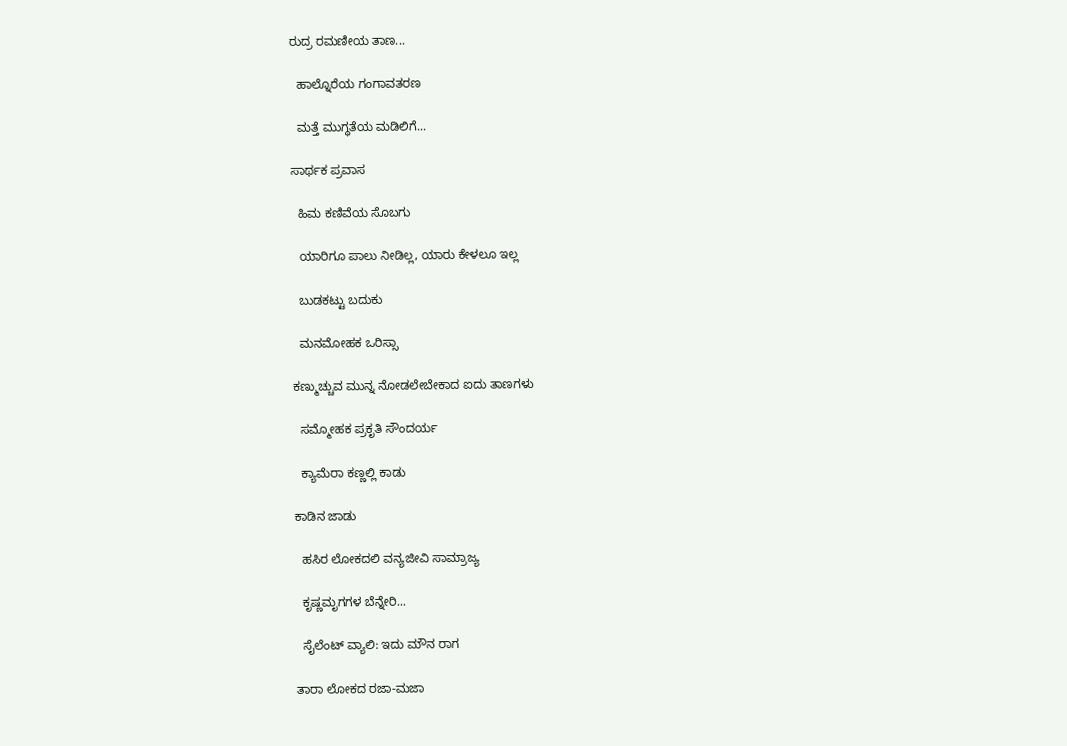ರುದ್ರ ರಮಣೀಯ ತಾಣ...

  ಹಾಲ್ನೊರೆಯ ಗಂಗಾವತರಣ

  ಮತ್ತೆ ಮುಗ್ಧತೆಯ ಮಡಿಲಿಗೆ...

ಸಾರ್ಥಕ ಪ್ರವಾಸ

  ಹಿಮ ಕಣಿವೆಯ ಸೊಬಗು

  ಯಾರಿಗೂ ಪಾಲು ನೀಡಿಲ್ಲ, ಯಾರು ಕೇಳಲೂ ಇಲ್ಲ

  ಬುಡಕಟ್ಟು ಬದುಕು

  ಮನಮೋಹಕ ಒರಿಸ್ಸಾ

ಕಣ್ಮುಚ್ಚುವ ಮುನ್ನ ನೋಡಲೇಬೇಕಾದ ಐದು ತಾಣಗಳು

  ಸಮ್ಮೋಹಕ ಪ್ರಕೃತಿ ಸೌಂದರ್ಯ

  ಕ್ಯಾಮೆರಾ ಕಣ್ಣಲ್ಲಿ ಕಾಡು

ಕಾಡಿನ ಜಾಡು

  ಹಸಿರ ಲೋಕದಲಿ ವನ್ಯಜೀವಿ ಸಾಮ್ರಾಜ್ಯ

  ಕೃಷ್ಣಮೃಗಗಳ ಬೆನ್ನೇರಿ...

  ಸೈಲೆಂಟ್ ವ್ಯಾಲಿ: ಇದು ಮೌನ ರಾಗ

ತಾರಾ ಲೋಕದ ರಜಾ-ಮಜಾ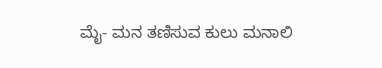ಮೈ- ಮನ ತಣಿಸುವ ಕುಲು ಮನಾಲಿ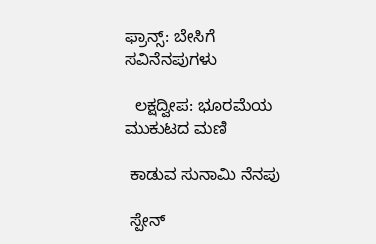ಫ್ರಾನ್ಸ್: ಬೇಸಿಗೆ ಸವಿನೆನಪುಗಳು

  ಲಕ್ಷದ್ವೀಪ: ಭೂರಮೆಯ ಮುಕುಟದ ಮಣಿ

 ಕಾಡುವ ಸುನಾಮಿ ನೆನಪು

 ಸ್ಪೇನ್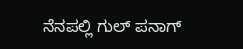ನೆನಪಲ್ಲಿ ಗುಲ್ ಪನಾಗ್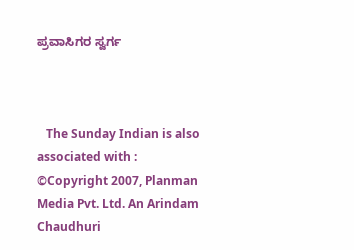ಪ್ರವಾಸಿಗರ ಸ್ವರ್ಗ



   The Sunday Indian is also associated with :
©Copyright 2007, Planman Media Pvt. Ltd. An Arindam Chaudhuri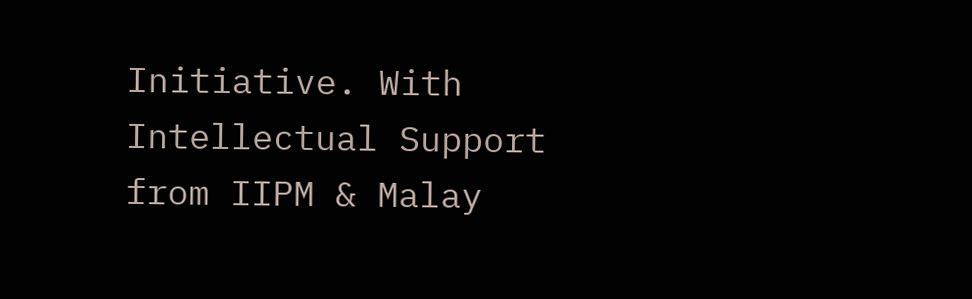Initiative. With Intellectual Support from IIPM & Malay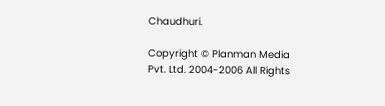Chaudhuri.

Copyright © Planman Media Pvt. Ltd. 2004-2006 All Rights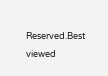Reserved.Best viewed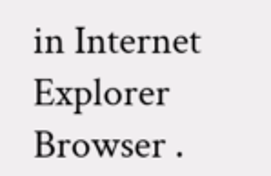in Internet Explorer Browser .